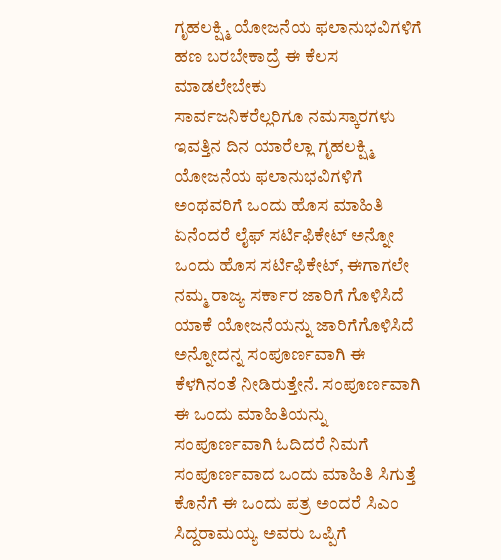ಗೃಹಲಕ್ಷ್ಮಿ ಯೋಜನೆಯ ಫಲಾನುಭವಿಗಳಿಗೆ ಹಣ ಬರಬೇಕಾದ್ರೆ ಈ ಕೆಲಸ ಮಾಡಲೇಬೇಕು
ಸಾರ್ವಜನಿಕರೆಲ್ಲರಿಗೂ ನಮಸ್ಕಾರಗಳು ಇವತ್ತಿನ ದಿನ ಯಾರೆಲ್ಲಾ ಗೃಹಲಕ್ಷ್ಮಿ ಯೋಜನೆಯ ಫಲಾನುಭವಿಗಳಿಗೆ ಅಂಥವರಿಗೆ ಒಂದು ಹೊಸ ಮಾಹಿತಿ ಏನೆಂದರೆ ಲೈಫ್ ಸರ್ಟಿಫಿಕೇಟ್ ಅನ್ನೋ ಒಂದು ಹೊಸ ಸರ್ಟಿಫಿಕೇಟ್, ಈಗಾಗಲೇ ನಮ್ಮ ರಾಜ್ಯ ಸರ್ಕಾರ ಜಾರಿಗೆ ಗೊಳಿಸಿದೆ ಯಾಕೆ ಯೋಜನೆಯನ್ನು ಜಾರಿಗೆಗೊಳಿಸಿದೆ ಅನ್ನೋದನ್ನ ಸಂಪೂರ್ಣವಾಗಿ ಈ ಕೆಳಗಿನಂತೆ ನೀಡಿರುತ್ತೇನೆ. ಸಂಪೂರ್ಣವಾಗಿ ಈ ಒಂದು ಮಾಹಿತಿಯನ್ನು ಸಂಪೂರ್ಣವಾಗಿ ಓದಿದರೆ ನಿಮಗೆ ಸಂಪೂರ್ಣವಾದ ಒಂದು ಮಾಹಿತಿ ಸಿಗುತ್ತೆ ಕೊನೆಗೆ ಈ ಒಂದು ಪತ್ರ ಅಂದರೆ ಸಿಎಂ ಸಿದ್ದರಾಮಯ್ಯ ಅವರು ಒಪ್ಪಿಗೆ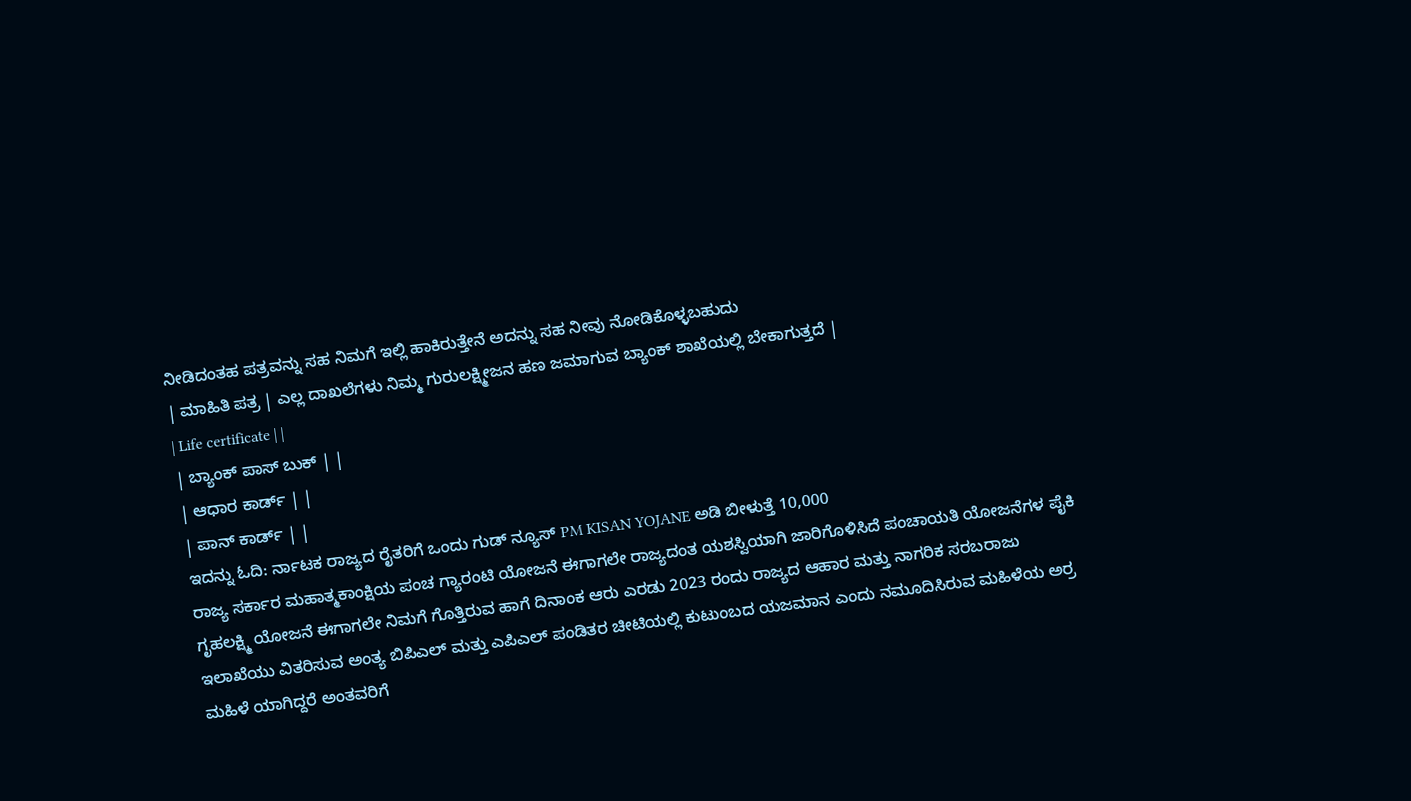ನೀಡಿದಂತಹ ಪತ್ರವನ್ನು ಸಹ ನಿಮಗೆ ಇಲ್ಲಿ ಹಾಕಿರುತ್ತೇನೆ ಅದನ್ನು ಸಹ ನೀವು ನೋಡಿಕೊಳ್ಳಬಹುದು
| ಮಾಹಿತಿ ಪತ್ರ | ಎಲ್ಲ ದಾಖಲೆಗಳು ನಿಮ್ಮ ಗುರುಲಕ್ಷ್ಮೀಜನ ಹಣ ಜಮಾಗುವ ಬ್ಯಾಂಕ್ ಶಾಖೆಯಲ್ಲಿ ಬೇಕಾಗುತ್ತದೆ |
| Life certificate | |
| ಬ್ಯಾಂಕ್ ಪಾಸ್ ಬುಕ್ | |
| ಆಧಾರ ಕಾರ್ಡ್ | |
| ಪಾನ್ ಕಾರ್ಡ್ | |
ಇದನ್ನು ಓದಿ: ರ್ನಾಟಕ ರಾಜ್ಯದ ರೈತರಿಗೆ ಒಂದು ಗುಡ್ ನ್ಯೂಸ್ PM KISAN YOJANE ಅಡಿ ಬೀಳುತ್ತೆ 10,000
ರಾಜ್ಯ ಸರ್ಕಾರ ಮಹಾತ್ಮಕಾಂಕ್ಷಿಯ ಪಂಚ ಗ್ಯಾರಂಟಿ ಯೋಜನೆ ಈಗಾಗಲೇ ರಾಜ್ಯದಂತ ಯಶಸ್ವಿಯಾಗಿ ಜಾರಿಗೊಳಿಸಿದೆ ಪಂಚಾಯತಿ ಯೋಜನೆಗಳ ಪೈಕಿ ಗೃಹಲಕ್ಷ್ಮಿ ಯೋಜನೆ ಈಗಾಗಲೇ ನಿಮಗೆ ಗೊತ್ತಿರುವ ಹಾಗೆ ದಿನಾಂಕ ಆರು ಎರಡು 2023 ರಂದು ರಾಜ್ಯದ ಆಹಾರ ಮತ್ತು ನಾಗರಿಕ ಸರಬರಾಜು ಇಲಾಖೆಯು ವಿತರಿಸುವ ಅಂತ್ಯ ಬಿಪಿಎಲ್ ಮತ್ತು ಎಪಿಎಲ್ ಪಂಡಿತರ ಚೀಟಿಯಲ್ಲಿ ಕುಟುಂಬದ ಯಜಮಾನ ಎಂದು ನಮೂದಿಸಿರುವ ಮಹಿಳೆಯ ಅರ್ರ ಮಹಿಳೆ ಯಾಗಿದ್ದರೆ ಅಂತವರಿಗೆ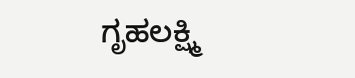ಗೃಹಲಕ್ಷ್ಮಿ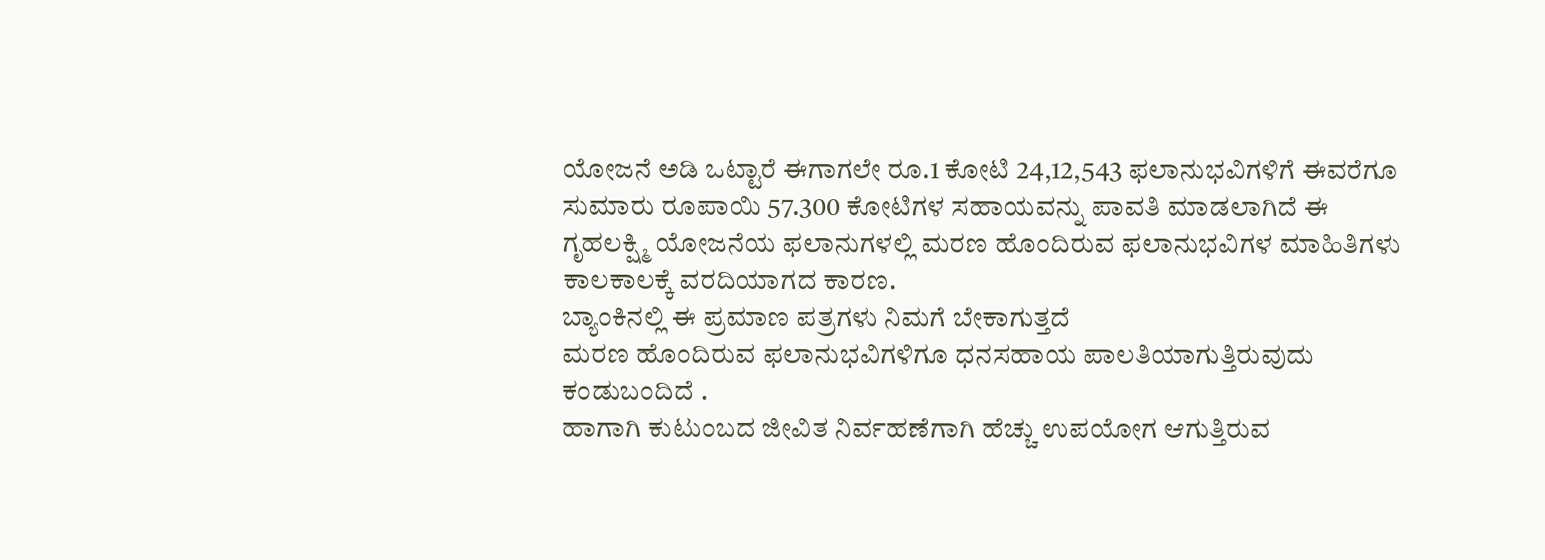ಯೋಜನೆ ಅಡಿ ಒಟ್ಟಾರೆ ಈಗಾಗಲೇ ರೂ.1 ಕೋಟಿ 24,12,543 ಫಲಾನುಭವಿಗಳಿಗೆ ಈವರೆಗೂ ಸುಮಾರು ರೂಪಾಯಿ 57.300 ಕೋಟಿಗಳ ಸಹಾಯವನ್ನು ಪಾವತಿ ಮಾಡಲಾಗಿದೆ ಈ ಗೃಹಲಕ್ಷ್ಮಿ ಯೋಜನೆಯ ಫಲಾನುಗಳಲ್ಲಿ ಮರಣ ಹೊಂದಿರುವ ಫಲಾನುಭವಿಗಳ ಮಾಹಿತಿಗಳು ಕಾಲಕಾಲಕ್ಕೆ ವರದಿಯಾಗದ ಕಾರಣ.
ಬ್ಯಾಂಕಿನಲ್ಲಿ ಈ ಪ್ರಮಾಣ ಪತ್ರಗಳು ನಿಮಗೆ ಬೇಕಾಗುತ್ತದೆ
ಮರಣ ಹೊಂದಿರುವ ಫಲಾನುಭವಿಗಳಿಗೂ ಧನಸಹಾಯ ಪಾಲತಿಯಾಗುತ್ತಿರುವುದು ಕಂಡುಬಂದಿದೆ .
ಹಾಗಾಗಿ ಕುಟುಂಬದ ಜೀವಿತ ನಿರ್ವಹಣೆಗಾಗಿ ಹೆಚ್ಚು ಉಪಯೋಗ ಆಗುತ್ತಿರುವ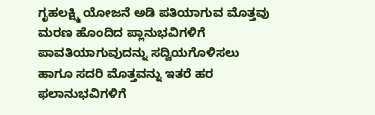ಗೃಹಲಕ್ಷ್ಮಿ ಯೋಜನೆ ಅಡಿ ಪತಿಯಾಗುವ ಮೊತ್ತವು ಮರಣ ಹೊಂದಿದ ಪ್ಲಾನುಭವಿಗಳಿಗೆ ಪಾವತಿಯಾಗುವುದನ್ನು ಸದ್ವಿಯಗೊಳಿಸಲು ಹಾಗೂ ಸದರಿ ಮೊತ್ತವನ್ನು ಇತರೆ ಹರ ಫಲಾನುಭವಿಗಳಿಗೆ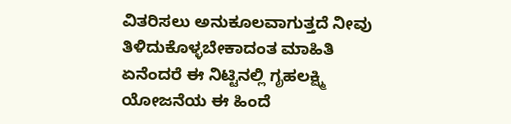ವಿತರಿಸಲು ಅನುಕೂಲವಾಗುತ್ತದೆ ನೀವು ತಿಳಿದುಕೊಳ್ಳಬೇಕಾದಂತ ಮಾಹಿತಿ ಏನೆಂದರೆ ಈ ನಿಟ್ಟಿನಲ್ಲಿ ಗೃಹಲಕ್ಷ್ಮಿ ಯೋಜನೆಯ ಈ ಹಿಂದೆ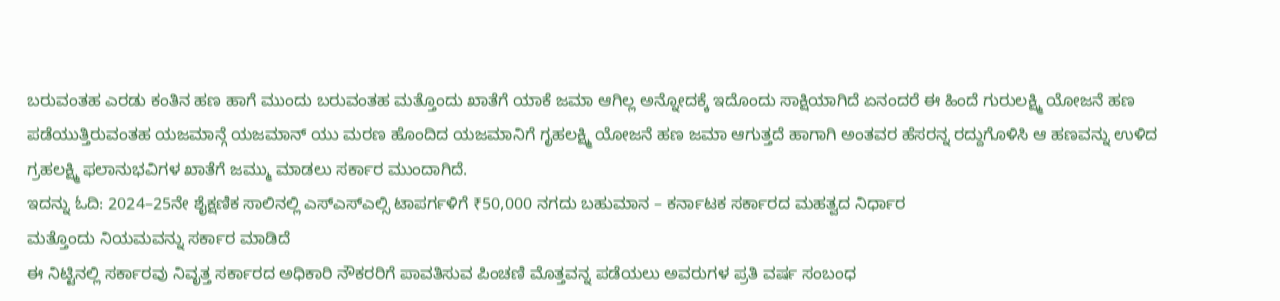ಬರುವಂತಹ ಎರಡು ಕಂತಿನ ಹಣ ಹಾಗೆ ಮುಂದು ಬರುವಂತಹ ಮತ್ತೊಂದು ಖಾತೆಗೆ ಯಾಕೆ ಜಮಾ ಆಗಿಲ್ಲ ಅನ್ನೋದಕ್ಕೆ ಇದೊಂದು ಸಾಕ್ಷಿಯಾಗಿದೆ ಏನಂದರೆ ಈ ಹಿಂದೆ ಗುರುಲಕ್ಷ್ಮಿ ಯೋಜನೆ ಹಣ ಪಡೆಯುತ್ತಿರುವಂತಹ ಯಜಮಾನ್ಗೆ ಯಜಮಾನ್ ಯು ಮರಣ ಹೊಂದಿದ ಯಜಮಾನಿಗೆ ಗೃಹಲಕ್ಷ್ಮಿ ಯೋಜನೆ ಹಣ ಜಮಾ ಆಗುತ್ತದೆ ಹಾಗಾಗಿ ಅಂತವರ ಹೆಸರನ್ನ ರದ್ದುಗೊಳಿಸಿ ಆ ಹಣವನ್ನು ಉಳಿದ ಗ್ರಹಲಕ್ಷ್ಮಿ ಫಲಾನುಭವಿಗಳ ಖಾತೆಗೆ ಜಮ್ಮು ಮಾಡಲು ಸರ್ಕಾರ ಮುಂದಾಗಿದೆ.
ಇದನ್ನು ಓದಿ: 2024–25ನೇ ಶೈಕ್ಷಣಿಕ ಸಾಲಿನಲ್ಲಿ ಎಸ್ಎಸ್ಎಲ್ಸಿ ಟಾಪರ್ಗಳಿಗೆ ₹50,000 ನಗದು ಬಹುಮಾನ – ಕರ್ನಾಟಕ ಸರ್ಕಾರದ ಮಹತ್ವದ ನಿರ್ಧಾರ
ಮತ್ತೊಂದು ನಿಯಮವನ್ನು ಸರ್ಕಾರ ಮಾಡಿದೆ
ಈ ನಿಟ್ಟಿನಲ್ಲಿ ಸರ್ಕಾರವು ನಿವೃತ್ತ ಸರ್ಕಾರದ ಅಧಿಕಾರಿ ನೌಕರರಿಗೆ ಪಾವತಿಸುವ ಪಿಂಚಣಿ ಮೊತ್ತವನ್ನ ಪಡೆಯಲು ಅವರುಗಳ ಪ್ರತಿ ವರ್ಷ ಸಂಬಂಧ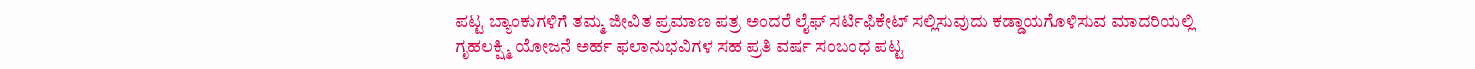ಪಟ್ಟ ಬ್ಯಾಂಕುಗಳಿಗೆ ತಮ್ಮ ಜೀವಿತ ಪ್ರಮಾಣ ಪತ್ರ ಅಂದರೆ ಲೈಫ್ ಸರ್ಟಿಫಿಕೇಟ್ ಸಲ್ಲಿಸುವುದು ಕಡ್ಡಾಯಗೊಳಿಸುವ ಮಾದರಿಯಲ್ಲಿ ಗೃಹಲಕ್ಷ್ಮಿ ಯೋಜನೆ ಅರ್ಹ ಫಲಾನುಭವಿಗಳ ಸಹ ಪ್ರತಿ ವರ್ಷ ಸಂಬಂಧ ಪಟ್ಟ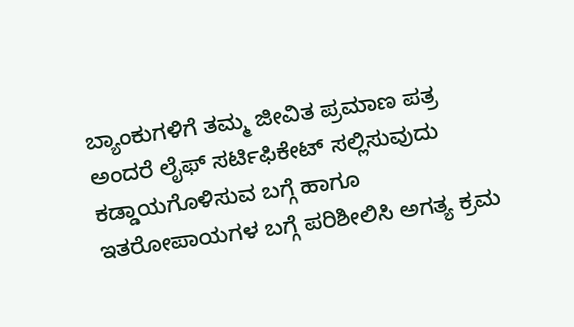ಬ್ಯಾಂಕುಗಳಿಗೆ ತಮ್ಮ ಜೀವಿತ ಪ್ರಮಾಣ ಪತ್ರ ಅಂದರೆ ಲೈಫ್ ಸರ್ಟಿಫಿಕೇಟ್ ಸಲ್ಲಿಸುವುದು ಕಡ್ಡಾಯಗೊಳಿಸುವ ಬಗ್ಗೆ ಹಾಗೂ ಇತರೋಪಾಯಗಳ ಬಗ್ಗೆ ಪರಿಶೀಲಿಸಿ ಅಗತ್ಯ ಕ್ರಮ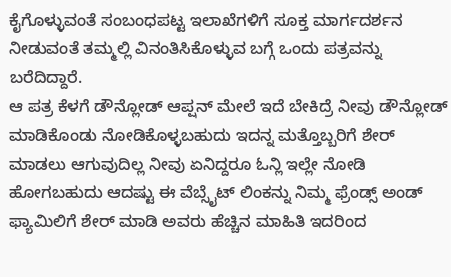ಕೈಗೊಳ್ಳುವಂತೆ ಸಂಬಂಧಪಟ್ಟ ಇಲಾಖೆಗಳಿಗೆ ಸೂಕ್ತ ಮಾರ್ಗದರ್ಶನ ನೀಡುವಂತೆ ತಮ್ಮಲ್ಲಿ ವಿನಂತಿಸಿಕೊಳ್ಳುವ ಬಗ್ಗೆ ಒಂದು ಪತ್ರವನ್ನು ಬರೆದಿದ್ದಾರೆ.
ಆ ಪತ್ರ ಕೆಳಗೆ ಡೌನ್ಲೋಡ್ ಆಪ್ಷನ್ ಮೇಲೆ ಇದೆ ಬೇಕಿದ್ರೆ ನೀವು ಡೌನ್ಲೋಡ್ ಮಾಡಿಕೊಂಡು ನೋಡಿಕೊಳ್ಳಬಹುದು ಇದನ್ನ ಮತ್ತೊಬ್ಬರಿಗೆ ಶೇರ್ ಮಾಡಲು ಆಗುವುದಿಲ್ಲ ನೀವು ಏನಿದ್ದರೂ ಓನ್ಲಿ ಇಲ್ಲೇ ನೋಡಿ ಹೋಗಬಹುದು ಆದಷ್ಟು ಈ ವೆಬ್ಸೈಟ್ ಲಿಂಕನ್ನು ನಿಮ್ಮ ಫ್ರೆಂಡ್ಸ್ ಅಂಡ್ ಫ್ಯಾಮಿಲಿಗೆ ಶೇರ್ ಮಾಡಿ ಅವರು ಹೆಚ್ಚಿನ ಮಾಹಿತಿ ಇದರಿಂದ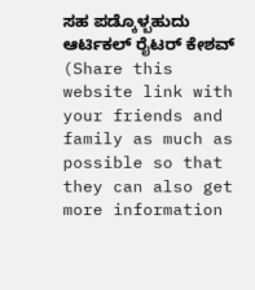ಸಹ ಪಡ್ಕೊಳ್ಬಹುದು ಆರ್ಟಿಕಲ್ ರೈಟರ್ ಕೇಶವ್ (Share this website link with your friends and family as much as possible so that they can also get more information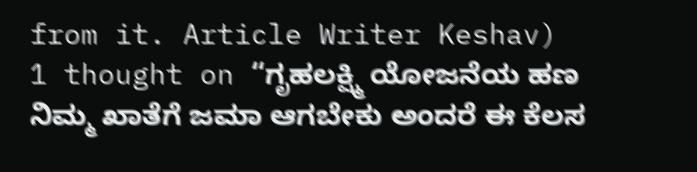from it. Article Writer Keshav)
1 thought on “ಗೃಹಲಕ್ಷ್ಮಿ ಯೋಜನೆಯ ಹಣ ನಿಮ್ಮ ಖಾತೆಗೆ ಜಮಾ ಆಗಬೇಕು ಅಂದರೆ ಈ ಕೆಲಸ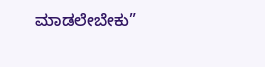ಮಾಡಲೇಬೇಕು”